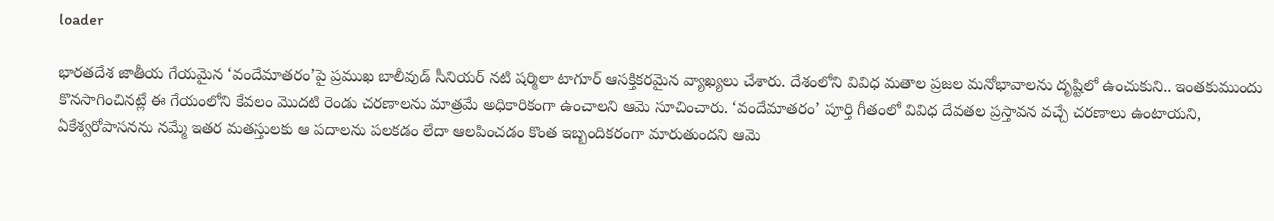loader

భారతదేశ జాతీయ గేయమైన ‘వందేమాతరం’పై ప్రముఖ బాలీవుడ్ సీనియర్ నటి షర్మిలా టాగూర్ ఆసక్తికరమైన వ్యాఖ్యలు చేశారు. దేశంలోని వివిధ మతాల ప్రజల మనోభావాలను దృష్టిలో ఉంచుకుని.. ఇంత‌కుముందు కొన‌సాగించిన‌ట్లే ఈ గేయంలోని కేవలం మొదటి రెండు చరణాలను మాత్రమే అధికారికంగా ఉంచాల‌ని ఆమె సూచించారు. ‘వందేమాతరం’ పూర్తి గీతంలో వివిధ దేవతల ప్రస్తావన వచ్చే చరణాలు ఉంటాయని, ఏకేశ్వరోపాసనను నమ్మే ఇతర మతస్తులకు ఆ పదాలను పలకడం లేదా ఆలపించడం కొంత ఇబ్బందికరంగా మారుతుందని ఆమె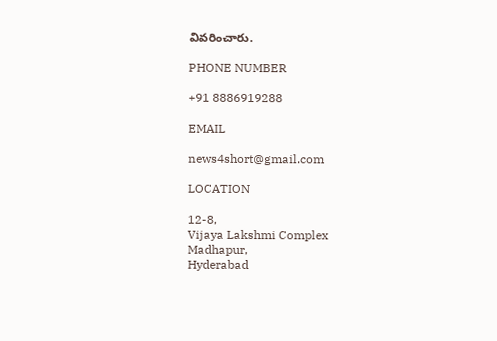వివరించారు.

PHONE NUMBER

+91 8886919288

EMAIL

news4short@gmail.com

LOCATION

12-8,
Vijaya Lakshmi Complex
Madhapur,
Hyderabad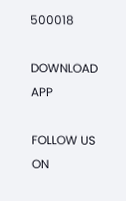500018

DOWNLOAD APP

FOLLOW US ON